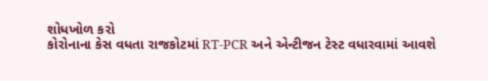શોધખોળ કરો
કોરોનાના કેસ વધતા રાજકોટમાં RT-PCR અને એન્ટીજન ટેસ્ટ વધારવામાં આવશે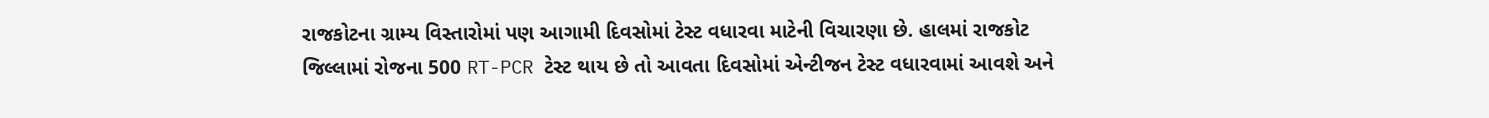રાજકોટના ગ્રામ્ય વિસ્તારોમાં પણ આગામી દિવસોમાં ટેસ્ટ વધારવા માટેની વિચારણા છે. હાલમાં રાજકોટ જિલ્લામાં રોજના 500 RT-PCR ટેસ્ટ થાય છે તો આવતા દિવસોમાં એન્ટીજન ટેસ્ટ વધારવામાં આવશે અને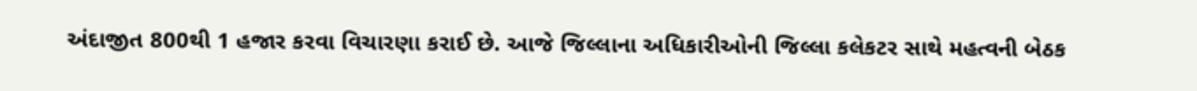અંદાજીત 800થી 1 હજાર કરવા વિચારણા કરાઈ છે. આજે જિલ્લાના અધિકારીઓની જિલ્લા કલેકટર સાથે મહત્વની બેઠક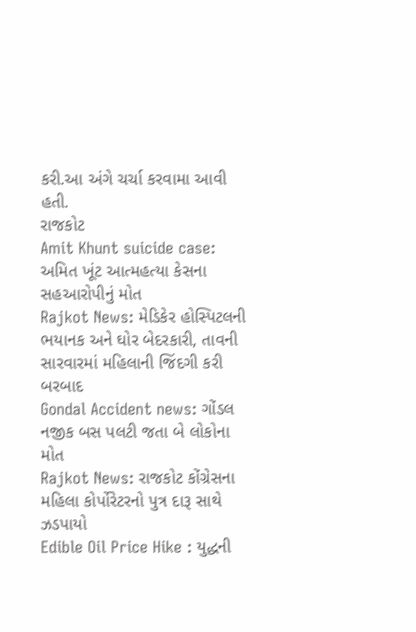કરી.આ અંગે ચર્ચા કરવામા આવી હતી.
રાજકોટ
Amit Khunt suicide case: અમિત ખૂંટ આત્મહત્યા કેસના સહઆરોપીનું મોત
Rajkot News: મેડિકેર હોસ્પિટલની ભયાનક અને ઘોર બેદરકારી, તાવની સારવારમાં મહિલાની જિંદગી કરી બરબાદ
Gondal Accident news: ગોંડલ નજીક બસ પલટી જતા બે લોકોના મોત
Rajkot News: રાજકોટ કોંગ્રેસના મહિલા કોર્પોરેટરનો પુત્ર દારૂ સાથે ઝડપાયો
Edible Oil Price Hike : યુદ્ધની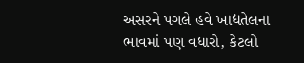અસરને પગલે હવે ખાદ્યતેલના ભાવમાં પણ વધારો, કેટલો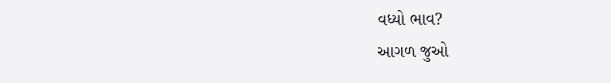વધ્યો ભાવ?
આગળ જુઓ